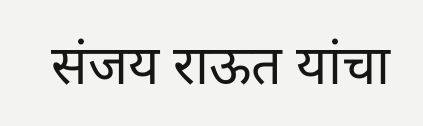संजय राऊत यांचा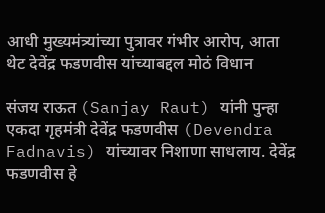आधी मुख्यमंत्र्यांच्या पुत्रावर गंभीर आरोप, आता थेट देवेंद्र फडणवीस यांच्याबद्दल मोठं विधान

संजय राऊत (Sanjay Raut) यांनी पुन्हा एकदा गृहमंत्री देवेंद्र फडणवीस (Devendra Fadnavis) यांच्यावर निशाणा साधलाय. देवेंद्र फडणवीस हे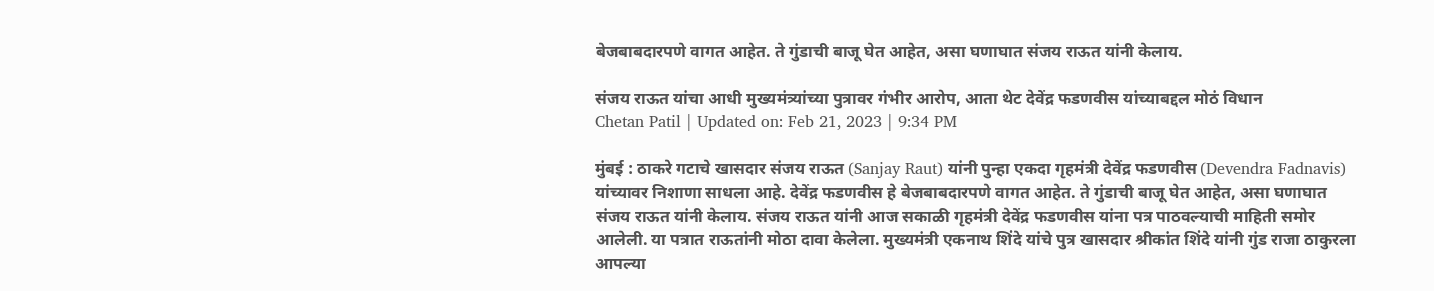बेजबाबदारपणे वागत आहेत. ते गुंडाची बाजू घेत आहेत, असा घणाघात संजय राऊत यांनी केलाय.

संजय राऊत यांचा आधी मुख्यमंत्र्यांच्या पुत्रावर गंभीर आरोप, आता थेट देवेंद्र फडणवीस यांच्याबद्दल मोठं विधान
Chetan Patil | Updated on: Feb 21, 2023 | 9:34 PM

मुंबई : ठाकरे गटाचे खासदार संजय राऊत (Sanjay Raut) यांनी पुन्हा एकदा गृहमंत्री देवेंद्र फडणवीस (Devendra Fadnavis) यांच्यावर निशाणा साधला आहे. देवेंद्र फडणवीस हे बेजबाबदारपणे वागत आहेत. ते गुंडाची बाजू घेत आहेत, असा घणाघात संजय राऊत यांनी केलाय. संजय राऊत यांनी आज सकाळी गृहमंत्री देवेंद्र फडणवीस यांना पत्र पाठवल्याची माहिती समोर आलेली. या पत्रात राऊतांनी मोठा दावा केलेला. मुख्यमंत्री एकनाथ शिंदे यांचे पुत्र खासदार श्रीकांत शिंदे यांनी गुंड राजा ठाकुरला आपल्या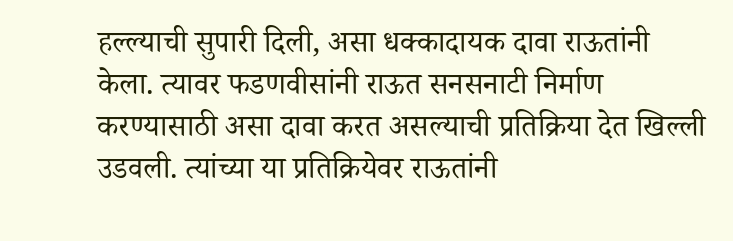हल्ल्याची सुपारी दिली, असा धक्कादायक दावा राऊतांनी केला. त्यावर फडणवीसांनी राऊत सनसनाटी निर्माण करण्यासाठी असा दावा करत असल्याची प्रतिक्रिया देत खिल्ली उडवली. त्यांच्या या प्रतिक्रियेवर राऊतांनी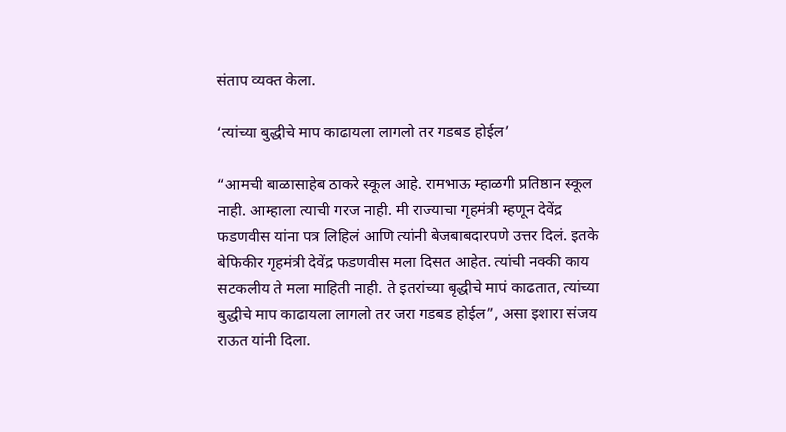संताप व्यक्त केला.

‘त्यांच्या बुद्धीचे माप काढायला लागलो तर गडबड होईल’

“आमची बाळासाहेब ठाकरे स्कूल आहे. रामभाऊ म्हाळगी प्रतिष्ठान स्कूल नाही. आम्हाला त्याची गरज नाही. मी राज्याचा गृहमंत्री म्हणून देवेंद्र फडणवीस यांना पत्र लिहिलं आणि त्यांनी बेजबाबदारपणे उत्तर दिलं. इतके बेफिकीर गृहमंत्री देवेंद्र फडणवीस मला दिसत आहेत. त्यांची नक्की काय सटकलीय ते मला माहिती नाही. ते इतरांच्या बृद्धीचे मापं काढतात, त्यांच्या बुद्धीचे माप काढायला लागलो तर जरा गडबड होईल”, असा इशारा संजय राऊत यांनी दिला.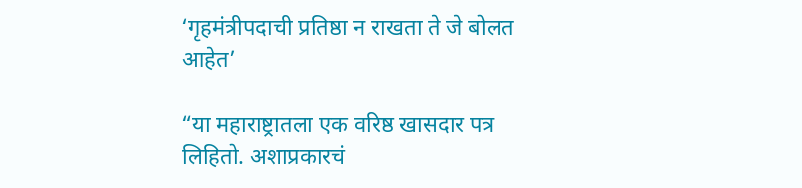‘गृहमंत्रीपदाची प्रतिष्ठा न राखता ते जे बोलत आहेत’

“या महाराष्ट्रातला एक वरिष्ठ खासदार पत्र लिहितो. अशाप्रकारचं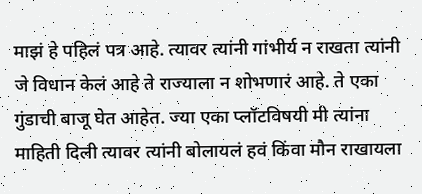माझं हे पहिलं पत्र आहे. त्यावर त्यांनी गांभीर्य न राखता त्यांनी जे विधान केलं आहे ते राज्याला न शोभणारं आहे. ते एका गुंडाची बाजू घेत आहेत. ज्या एका प्लॉटविषयी मी त्यांना माहिती दिली त्यावर त्यांनी बोलायलं हवं किंवा मौन राखायला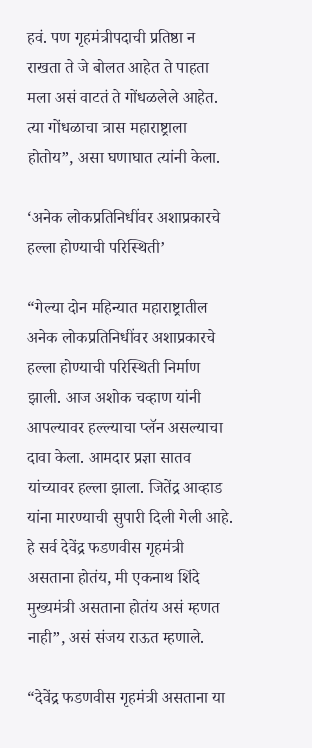हवं. पण गृहमंत्रीपदाची प्रतिष्ठा न राखता ते जे बोलत आहेत ते पाहता मला असं वाटतं ते गोंधळलेले आहेत. त्या गोंधळाचा त्रास महाराष्ट्राला होतोय”, असा घणाघात त्यांनी केला.

‘अनेक लोकप्रतिनिधींवर अशाप्रकारचे हल्ला होण्याची परिस्थिती’

“गेल्या दोन महिन्यात महाराष्ट्रातील अनेक लोकप्रतिनिधींवर अशाप्रकारचे हल्ला होण्याची परिस्थिती निर्माण झाली. आज अशोक चव्हाण यांनी आपल्यावर हल्ल्याचा प्लॅन असल्याचा दावा केला. आमदार प्रज्ञा सातव यांच्यावर हल्ला झाला. जितेंद्र आव्हाड यांना मारण्याची सुपारी दिली गेली आहे. हे सर्व देवेंद्र फडणवीस गृहमंत्री असताना होतंय, मी एकनाथ शिंदे मुख्यमंत्री असताना होतंय असं म्हणत नाही”, असं संजय राऊत म्हणाले.

“देवेंद्र फडणवीस गृहमंत्री असताना या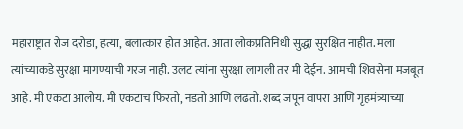महाराष्ट्रात रोज दरोडा, हत्या, बलात्कार होत आहेत. आता लोकप्रतिनिधी सुद्धा सुरक्षित नाहीत. मला त्यांच्याकडे सुरक्षा मागण्याची गरज नाही. उलट त्यांना सुरक्षा लागली तर मी देईन. आमची शिवसेना मजबूत आहे. मी एकटा आलोय. मी एकटाच फिरतो, नडतो आणि लढतो. शब्द जपून वापरा आणि गृहमंत्र्याच्या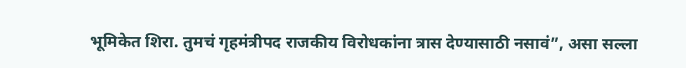भूमिकेत शिरा. तुमचं गृहमंत्रीपद राजकीय विरोधकांना त्रास देण्यासाठी नसावं”, असा सल्ला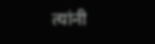त्यांनी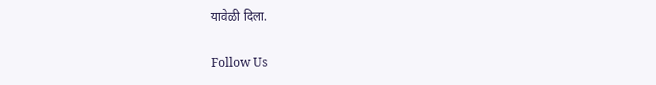यावेळी दिला.

Follow Us